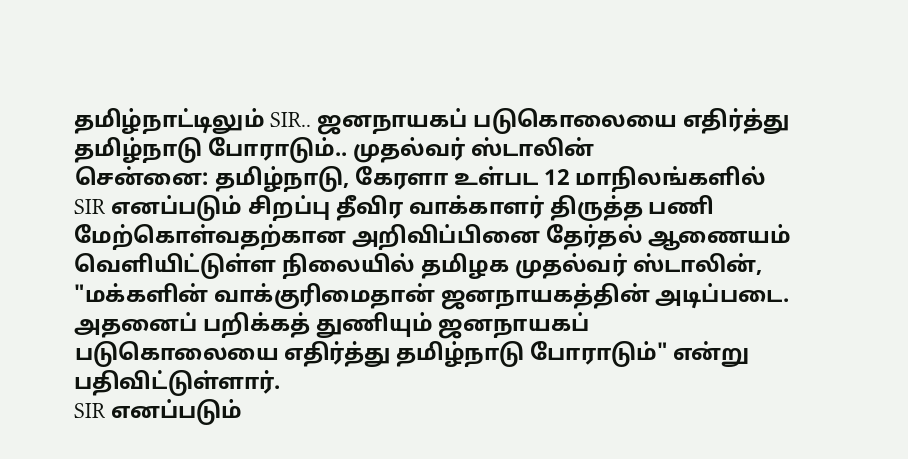தமிழ்நாட்டிலும் SIR.. ஜனநாயகப் படுகொலையை எதிர்த்து தமிழ்நாடு போராடும்.. முதல்வர் ஸ்டாலின்
சென்னை: தமிழ்நாடு, கேரளா உள்பட 12 மாநிலங்களில் SIR எனப்படும் சிறப்பு தீவிர வாக்காளர் திருத்த பணி மேற்கொள்வதற்கான அறிவிப்பினை தேர்தல் ஆணையம் வெளியிட்டுள்ள நிலையில் தமிழக முதல்வர் ஸ்டாலின், "மக்களின் வாக்குரிமைதான் ஜனநாயகத்தின் அடிப்படை. அதனைப் பறிக்கத் துணியும் ஜனநாயகப் படுகொலையை எதிர்த்து தமிழ்நாடு போராடும்" என்று பதிவிட்டுள்ளார்.
SIR எனப்படும்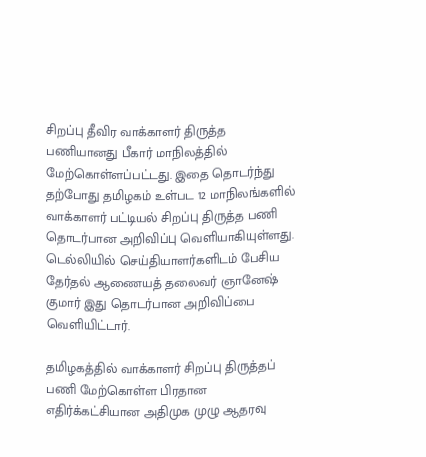சிறப்பு தீவிர வாக்காளர் திருத்த பணியானது பீகார் மாநிலத்தில் மேற்கொள்ளப்பட்டது. இதை தொடர்ந்து தற்போது தமிழகம் உள்பட 12 மாநிலங்களில் வாக்காளர் பட்டியல் சிறப்பு திருத்த பணி தொடர்பான அறிவிப்பு வெளியாகியுள்ளது. டெல்லியில் செய்தியாளர்களிடம் பேசிய தேர்தல் ஆணையத் தலைவர் ஞானேஷ் குமார் இது தொடர்பான அறிவிப்பை வெளியிட்டார்.

தமிழகத்தில் வாக்காளர் சிறப்பு திருத்தப் பணி மேற்கொள்ள பிரதான எதிர்க்கட்சியான அதிமுக முழு ஆதரவு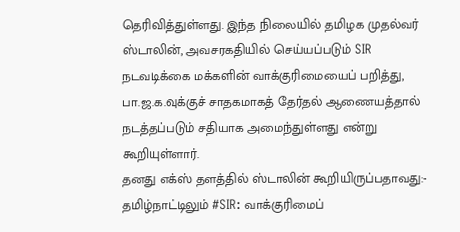தெரிவித்துள்ளது. இந்த நிலையில் தமிழக முதல்வர் ஸ்டாலின், அவசரகதியில் செய்யப்படும் SIR நடவடிக்கை மக்களின் வாக்குரிமையைப் பறித்து, பா.ஜ.க.வுக்குச் சாதகமாகத் தேர்தல் ஆணையத்தால் நடத்தப்படும் சதியாக அமைந்துள்ளது என்று கூறியுள்ளார்.
தனது எக்ஸ் தளத்தில் ஸ்டாலின் கூறியிருப்பதாவது:- தமிழ்நாட்டிலும் #SIR: வாக்குரிமைப்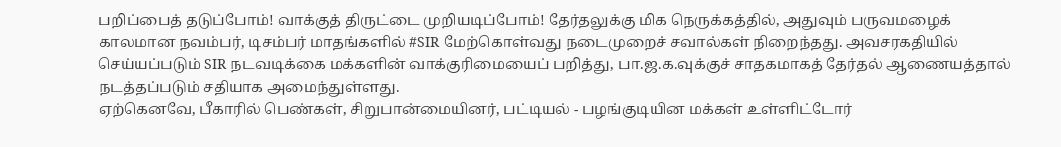பறிப்பைத் தடுப்போம்! வாக்குத் திருட்டை முறியடிப்போம்! தேர்தலுக்கு மிக நெருக்கத்தில், அதுவும் பருவமழைக் காலமான நவம்பர், டிசம்பர் மாதங்களில் #SIR மேற்கொள்வது நடைமுறைச் சவால்கள் நிறைந்தது. அவசரகதியில் செய்யப்படும் SIR நடவடிக்கை மக்களின் வாக்குரிமையைப் பறித்து, பா.ஜ.க.வுக்குச் சாதகமாகத் தேர்தல் ஆணையத்தால் நடத்தப்படும் சதியாக அமைந்துள்ளது.
ஏற்கெனவே, பீகாரில் பெண்கள், சிறுபான்மையினர், பட்டியல் - பழங்குடியின மக்கள் உள்ளிட்டோர்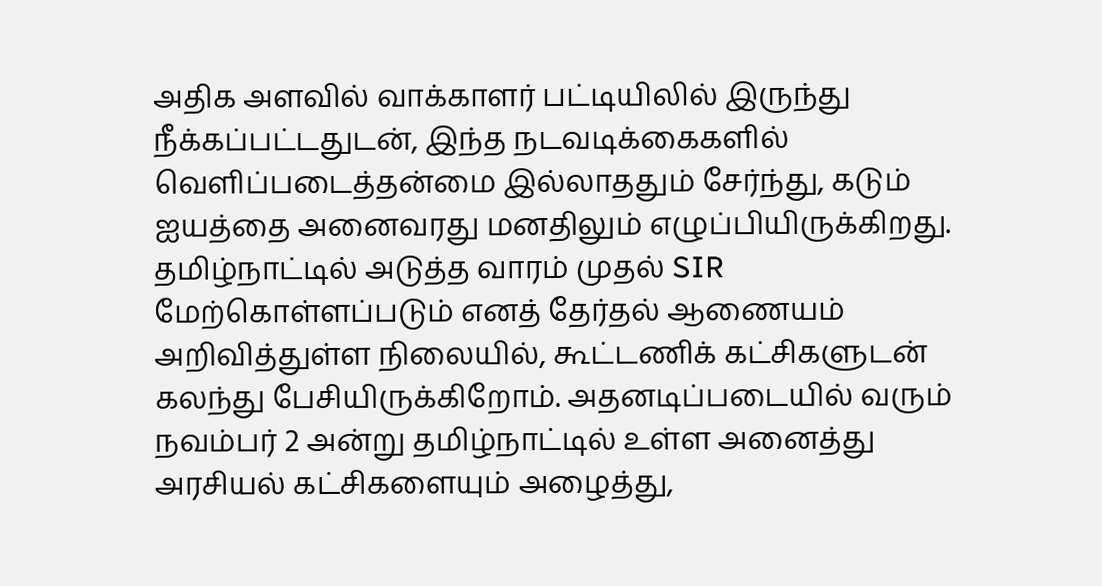அதிக அளவில் வாக்காளர் பட்டியிலில் இருந்து நீக்கப்பட்டதுடன், இந்த நடவடிக்கைகளில் வெளிப்படைத்தன்மை இல்லாததும் சேர்ந்து, கடும் ஐயத்தை அனைவரது மனதிலும் எழுப்பியிருக்கிறது.
தமிழ்நாட்டில் அடுத்த வாரம் முதல் SIR மேற்கொள்ளப்படும் எனத் தேர்தல் ஆணையம் அறிவித்துள்ள நிலையில், கூட்டணிக் கட்சிகளுடன் கலந்து பேசியிருக்கிறோம். அதனடிப்படையில் வரும் நவம்பர் 2 அன்று தமிழ்நாட்டில் உள்ள அனைத்து அரசியல் கட்சிகளையும் அழைத்து,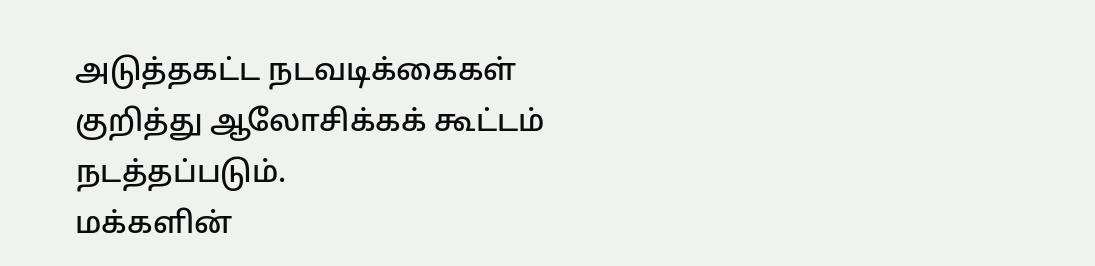அடுத்தகட்ட நடவடிக்கைகள் குறித்து ஆலோசிக்கக் கூட்டம் நடத்தப்படும்.
மக்களின்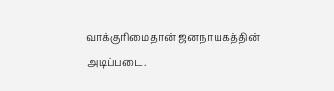வாக்குரிமைதான் ஜனநாயகத்தின் அடிப்படை.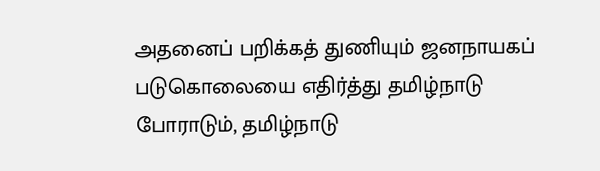அதனைப் பறிக்கத் துணியும் ஜனநாயகப் படுகொலையை எதிர்த்து தமிழ்நாடு போராடும், தமிழ்நாடு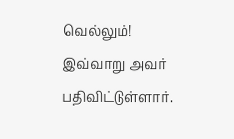வெல்லும்! இவ்வாறு அவர் பதிவிட்டுள்ளார்.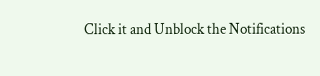Click it and Unblock the Notifications